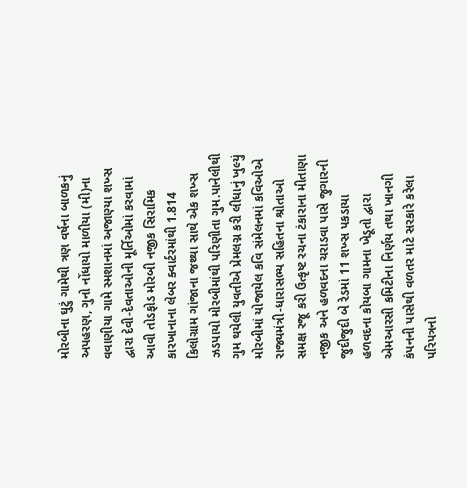મોરબીના ઘુટું ગામેથી ત્રણ વર્ષના બાળકનું અપહરણ, ગુનો નોંધાયો માળીયા (મી)ના વવાણીયા ગામે સ્મશાનમાં અજાણ્યા શખ્સ દ્વારા દેવી-દેવતાઓની મૂર્તિઓમાં કરવામાં આવી તોડફોડ મોરબી નજીક સિરામિક કારખાનાના લેબર ક્વાર્ટરમાંથી 1.814 કિલોગ્રામ ગાંજાના જથ્થા સાથે એક શખ્સ ઝડપાયો મોરબીમાંથી પરિણીતા ગુમ.પાનેલીથી ગુમ થયેલી યુવતીએ પ્રેમલગ્ન કરી લીધાનું ખુલ્યું મોરબીમાં યોજાયેલ કવિ સંમેલનમાં કવિઓએ રાજ્યમંત્રી-ધારાસભ્ય સહિતના શ્રોતાઓ સમક્ષ રજૂ કરી ઉત્કૃષ્ટ રચના ટંકારાના મીતાણા નજીક અને હળવદના ચરાડવા પાસે જુગારની જુદીજુદી બે રેડમાં 11 શખ્સ પકડાયા હળવદના કોયબા ગામના ખેડૂતો દ્વારા એમઆરસી કમિટીના નિર્ણય તથા ખાનગી કંપનની પાસેથી વળતર માટે સરકારે કરેલા પરિપત્રનો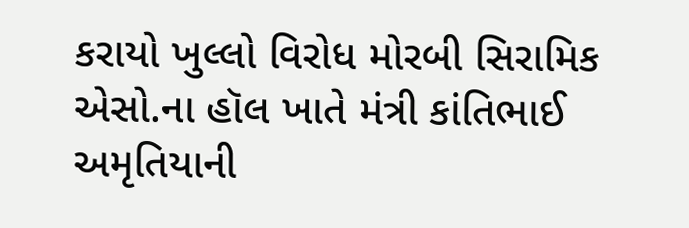કરાયો ખુલ્લો વિરોધ મોરબી સિરામિક એસો.ના હૉલ ખાતે મંત્રી કાંતિભાઈ અમૃતિયાની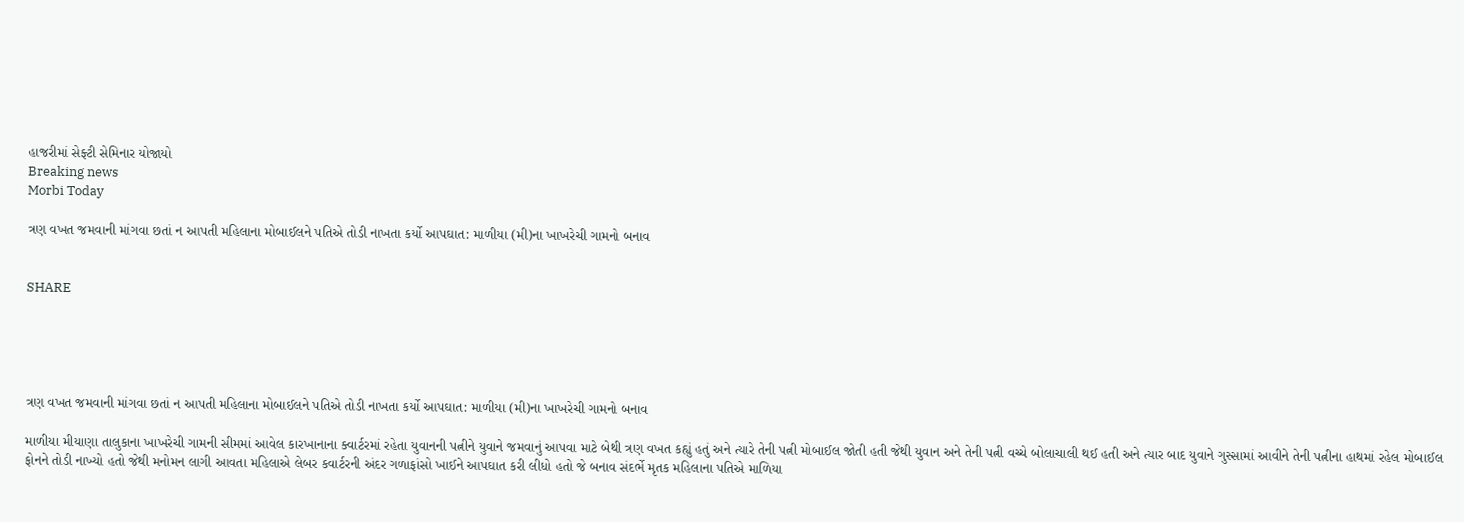હાજરીમાં સેફ્ટી સેમિનાર યોજાયો
Breaking news
Morbi Today

ત્રણ વખત જમવાની માંગવા છતાં ન આપતી મહિલાના મોબાઈલને પતિએ તોડી નાખતા કર્યો આપઘાત: માળીયા (મી)ના ખાખરેચી ગામનો બનાવ


SHARE





ત્રણ વખત જમવાની માંગવા છતાં ન આપતી મહિલાના મોબાઈલને પતિએ તોડી નાખતા કર્યો આપઘાત: માળીયા (મી)ના ખાખરેચી ગામનો બનાવ

માળીયા મીયાણા તાલુકાના ખાખરેચી ગામની સીમમાં આવેલ કારખાનાના ક્વાર્ટરમાં રહેતા યુવાનની પત્નીને યુવાને જમવાનું આપવા માટે બેથી ત્રણ વખત કહ્યું હતું અને ત્યારે તેની પત્ની મોબાઈલ જોતી હતી જેથી યુવાન અને તેની પત્ની વચ્ચે બોલાચાલી થઈ હતી અને ત્યાર બાદ યુવાને ગુસ્સામાં આવીને તેની પત્નીના હાથમાં રહેલ મોબાઈલ ફોનને તોડી નાખ્યો હતો જેથી મનોમન લાગી આવતા મહિલાએ લેબર કવાર્ટરની અંદર ગળાફાંસો ખાઈને આપઘાત કરી લીધો હતો જે બનાવ સંદર્ભે મૃતક મહિલાના પતિએ માળિયા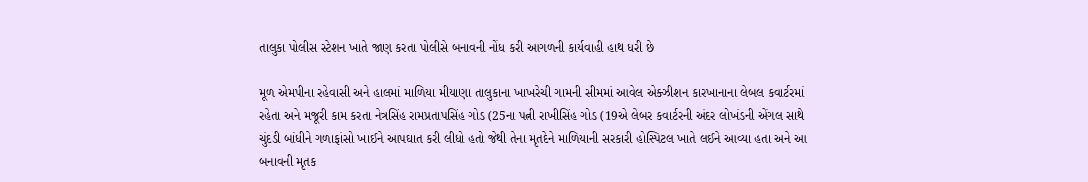તાલુકા પોલીસ સ્ટેશન ખાતે જાણ કરતા પોલીસે બનાવની નોંધ કરી આગળની કાર્યવાહી હાથ ધરી છે

મૂળ એમપીના રહેવાસી અને હાલમાં માળિયા મીયાણા તાલુકાના ખાખરેચી ગામની સીમમાં આવેલ એક્ઝીશન કારખાનાના લેબલ કવાર્ટરમાં રહેતા અને મજૂરી કામ કરતા નેત્રસિંહ રામપ્રતાપસિંહ ગોડ (25ના પત્ની રાખીસિંહ ગોડ (19એ લેબર કવાર્ટરની અંદર લોખંડની એંગલ સાથે ચુંદડી બાંધીને ગળાફાંસો ખાઈને આપઘાત કરી લીધો હતો જેથી તેના મૃતદેને માળિયાની સરકારી હોસ્પિટલ ખાતે લઈને આવ્યા હતા અને આ બનાવની મૃતક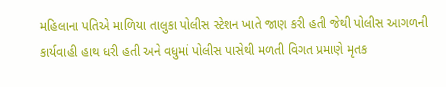મહિલાના પતિએ માળિયા તાલુકા પોલીસ સ્ટેશન ખાતે જાણ કરી હતી જેથી પોલીસ આગળની કાર્યવાહી હાથ ધરી હતી અને વધુમાં પોલીસ પાસેથી મળતી વિગત પ્રમાણે મૃતક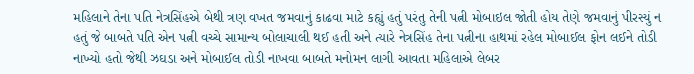મહિલાને તેના પતિ નેત્રસિંહએ બેથી ત્રણ વખત જમવાનું કાઢવા માટે કહ્યું હતું પરંતુ તેની પત્ની મોબાઇલ જોતી હોય તેણે જમવાનું પીરસ્યું ન હતું જે બાબતે પતિ એન પત્ની વચ્ચે સામાન્ય બોલાચાલી થઈ હતી અને ત્યારે નેત્રસિંહ તેના પત્નીના હાથમાં રહેલ મોબાઈલ ફોન લઈને તોડી નાખ્યો હતો જેથી ઝઘડા અને મોબાઈલ તોડી નાખવા બાબતે મનોમન લાગી આવતા મહિલાએ લેબર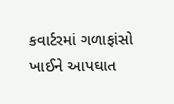કવાર્ટરમાં ગળાફાંસો ખાઈને આપઘાત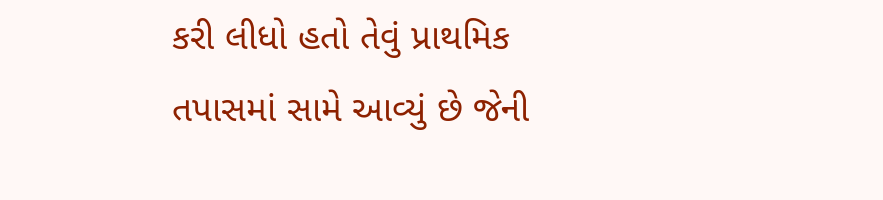કરી લીધો હતો તેવું પ્રાથમિક તપાસમાં સામે આવ્યું છે જેની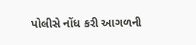પોલીસે નોંધ કરી આગળની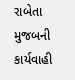રાબેતા મુજબની કાર્યવાહી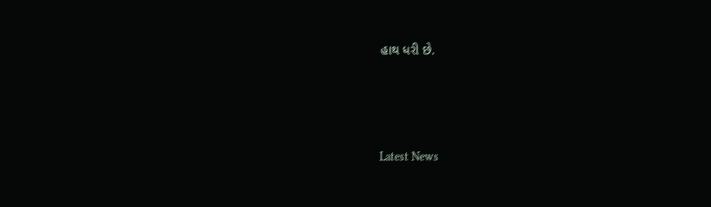હાથ ધરી છે.




Latest News